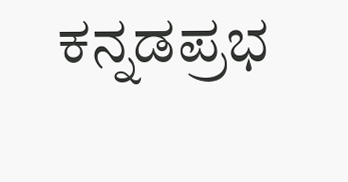ಕನ್ನಡಪ್ರಭ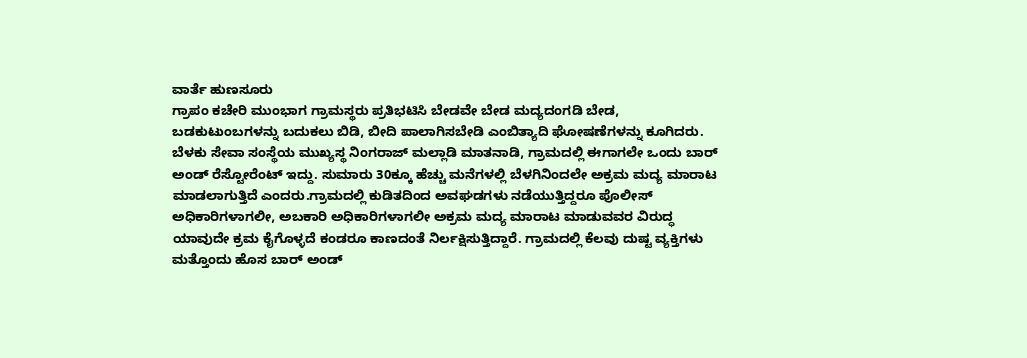ವಾರ್ತೆ ಹುಣಸೂರು
ಗ್ರಾಪಂ ಕಚೇರಿ ಮುಂಭಾಗ ಗ್ರಾಮಸ್ಥರು ಪ್ರತಿಭಟಿಸಿ ಬೇಡವೇ ಬೇಡ ಮದ್ಯದಂಗಡಿ ಬೇಡ, ಬಡಕುಟುಂಬಗಳನ್ನು ಬದುಕಲು ಬಿಡಿ, ಬೀದಿ ಪಾಲಾಗಿಸಬೇಡಿ ಎಂಬಿತ್ಯಾದಿ ಘೋಷಣೆಗಳನ್ನು ಕೂಗಿದರು.
ಬೆಳಕು ಸೇವಾ ಸಂಸ್ಥೆಯ ಮುಖ್ಯಸ್ಥ ನಿಂಗರಾಜ್ ಮಲ್ಲಾಡಿ ಮಾತನಾಡಿ, ಗ್ರಾಮದಲ್ಲಿ ಈಗಾಗಲೇ ಒಂದು ಬಾರ್ ಅಂಡ್ ರೆಸ್ಟೋರೆಂಟ್ ಇದ್ದು. ಸುಮಾರು 30ಕ್ಕೂ ಹೆಚ್ಚು ಮನೆಗಳಲ್ಲಿ ಬೆಳಗಿನಿಂದಲೇ ಅಕ್ರಮ ಮದ್ಯ ಮಾರಾಟ ಮಾಡಲಾಗುತ್ತಿದೆ ಎಂದರು.ಗ್ರಾಮದಲ್ಲಿ ಕುಡಿತದಿಂದ ಅವಘಡಗಳು ನಡೆಯುತ್ತಿದ್ದರೂ ಪೊಲೀಸ್ ಅಧಿಕಾರಿಗಳಾಗಲೀ, ಅಬಕಾರಿ ಅಧಿಕಾರಿಗಳಾಗಲೀ ಅಕ್ರಮ ಮದ್ಯ ಮಾರಾಟ ಮಾಡುವವರ ವಿರುದ್ಧ ಯಾವುದೇ ಕ್ರಮ ಕೈಗೊಳ್ಳದೆ ಕಂಡರೂ ಕಾಣದಂತೆ ನಿರ್ಲಕ್ಷಿಸುತ್ತಿದ್ದಾರೆ. ಗ್ರಾಮದಲ್ಲಿ ಕೆಲವು ದುಷ್ಟ ವ್ಯಕ್ತಿಗಳು ಮತ್ತೊಂದು ಹೊಸ ಬಾರ್ ಅಂಡ್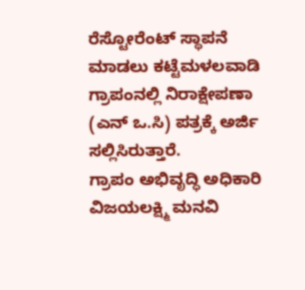ರೆಸ್ಟೋರೆಂಟ್ ಸ್ಥಾಪನೆ ಮಾಡಲು ಕಟ್ಟೆಮಳಲವಾಡಿ ಗ್ರಾಪಂನಲ್ಲಿ ನಿರಾಕ್ಷೇಪಣಾ (ಎನ್ ಒ.ಸಿ) ಪತ್ರಕ್ಕೆ ಅರ್ಜಿ ಸಲ್ಲಿಸಿರುತ್ತಾರೆ.
ಗ್ರಾಪಂ ಅಭಿವೃದ್ಧಿ ಅಧಿಕಾರಿ ವಿಜಯಲಕ್ಷ್ಮಿ ಮನವಿ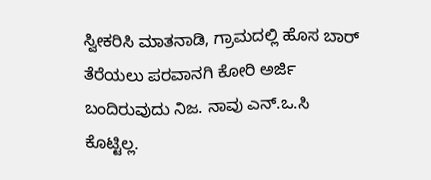ಸ್ವೀಕರಿಸಿ ಮಾತನಾಡಿ, ಗ್ರಾಮದಲ್ಲಿ ಹೊಸ ಬಾರ್ ತೆರೆಯಲು ಪರವಾನಗಿ ಕೋರಿ ಅರ್ಜಿ ಬಂದಿರುವುದು ನಿಜ. ನಾವು ಎನ್.ಒ.ಸಿ ಕೊಟ್ಟಿಲ್ಲ.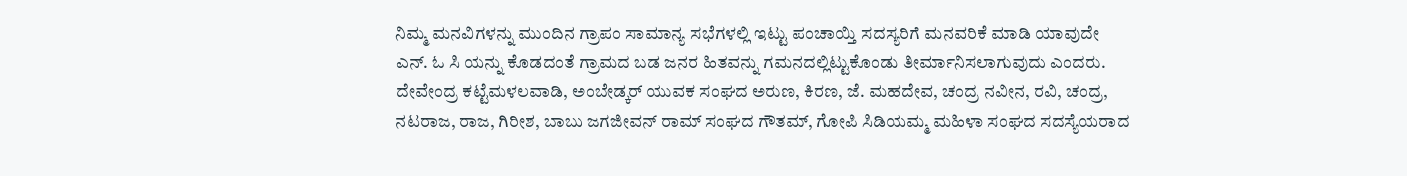ನಿಮ್ಮ ಮನವಿಗಳನ್ನು ಮುಂದಿನ ಗ್ರಾಪಂ ಸಾಮಾನ್ಯ ಸಭೆಗಳಲ್ಲಿ ಇಟ್ಟು ಪಂಚಾಯ್ತಿ ಸದಸ್ಯರಿಗೆ ಮನವರಿಕೆ ಮಾಡಿ ಯಾವುದೇ ಎನ್. ಓ ಸಿ ಯನ್ನು ಕೊಡದಂತೆ ಗ್ರಾಮದ ಬಡ ಜನರ ಹಿತವನ್ನು ಗಮನದಲ್ಲಿಟ್ಟುಕೊಂಡು ತೀರ್ಮಾನಿಸಲಾಗುವುದು ಎಂದರು.
ದೇವೇಂದ್ರ ಕಟ್ಟೆಮಳಲವಾಡಿ, ಅಂಬೇಡ್ಕರ್ ಯುವಕ ಸಂಘದ ಅರುಣ, ಕಿರಣ, ಜೆ. ಮಹದೇವ, ಚಂದ್ರ ನವೀನ, ರವಿ, ಚಂದ್ರ, ನಟರಾಜ, ರಾಜ, ಗಿರೀಶ, ಬಾಬು ಜಗಜೀವನ್ ರಾಮ್ ಸಂಘದ ಗೌತಮ್, ಗೋಪಿ ಸಿಡಿಯಮ್ಮ ಮಹಿಳಾ ಸಂಘದ ಸದಸ್ಯೆಯರಾದ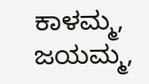ಕಾಳಮ್ಮ, ಜಯಮ್ಮ,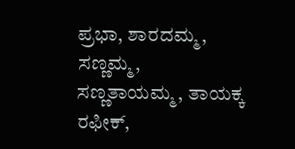ಪ್ರಭಾ, ಶಾರದಮ್ಮ, ಸಣ್ಣಮ್ಮ, ಸಣ್ಣತಾಯಮ್ಮ, ತಾಯಕ್ಕ ರಫೀಕ್,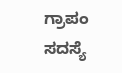ಗ್ರಾಪಂ ಸದಸ್ಯೆ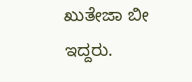ಖುತೇಜಾ ಬೀ ಇದ್ದರು.